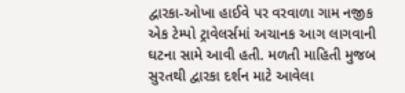દ્વારકા-ઓખા હાઈવે પર વરવાળા ગામ નજીક એક ટેમ્પો ટ્રાવેલર્સમાં અચાનક આગ લાગવાની ઘટના સામે આવી હતી. મળતી માહિતી મુજબ સુરતથી દ્વારકા દર્શન માટે આવેલા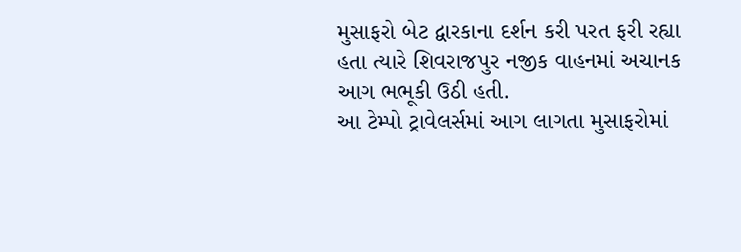મુસાફરો બેટ દ્વારકાના દર્શન કરી પરત ફરી રહ્યા હતા ત્યારે શિવરાજપુર નજીક વાહનમાં અચાનક આગ ભભૂકી ઉઠી હતી.
આ ટેમ્પો ટ્રાવેલર્સમાં આગ લાગતા મુસાફરોમાં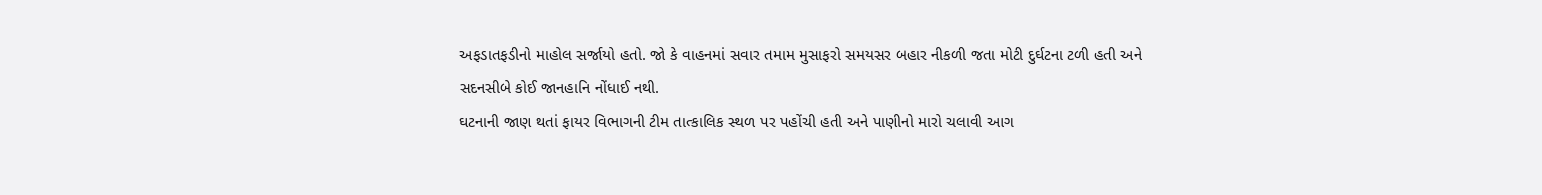અફડાતફડીનો માહોલ સર્જાયો હતો. જો કે વાહનમાં સવાર તમામ મુસાફરો સમયસર બહાર નીકળી જતા મોટી દુર્ઘટના ટળી હતી અને સદનસીબે કોઈ જાનહાનિ નોંધાઈ નથી.
ઘટનાની જાણ થતાં ફાયર વિભાગની ટીમ તાત્કાલિક સ્થળ પર પહોંચી હતી અને પાણીનો મારો ચલાવી આગ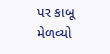પર કાબૂ મેળવ્યો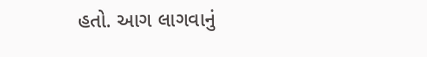હતો. આગ લાગવાનું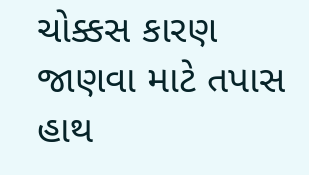ચોક્કસ કારણ જાણવા માટે તપાસ હાથ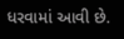ધરવામાં આવી છે.